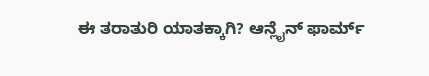ಈ ತರಾತುರಿ ಯಾತಕ್ಕಾಗಿ? ಆನ್ಲೈನ್ ಫಾರ್ಮ್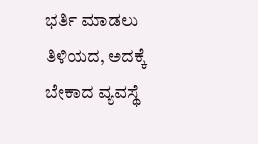ಭರ್ತಿ ಮಾಡಲು ತಿಳಿಯದ, ಅದಕ್ಕೆ ಬೇಕಾದ ವ್ಯವಸ್ಥೆ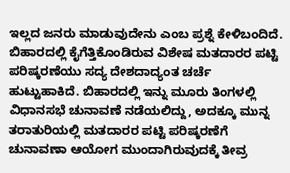ಇಲ್ಲದ ಜನರು ಮಾಡುವುದೇನು ಎಂಬ ಪ್ರಶ್ನೆ ಕೇಳಿಬಂದಿದೆ.
ಬಿಹಾರದಲ್ಲಿ ಕೈಗೆತ್ತಿಕೊಂಡಿರುವ ವಿಶೇಷ ಮತದಾರರ ಪಟ್ಟಿ ಪರಿಷ್ಕರಣೆಯು ಸದ್ಯ ದೇಶದಾದ್ಯಂತ ಚರ್ಚೆ ಹುಟ್ಟುಹಾಕಿದೆ. ಬಿಹಾರದಲ್ಲಿ ಇನ್ನು ಮೂರು ತಿಂಗಳಲ್ಲಿ ವಿಧಾನಸಭೆ ಚುನಾವಣೆ ನಡೆಯಲಿದ್ದು, ಅದಕ್ಕೂ ಮುನ್ನ ತರಾತುರಿಯಲ್ಲಿ ಮತದಾರರ ಪಟ್ಟಿ ಪರಿಷ್ಕರಣೆಗೆ ಚುನಾವಣಾ ಆಯೋಗ ಮುಂದಾಗಿರುವುದಕ್ಕೆ ತೀವ್ರ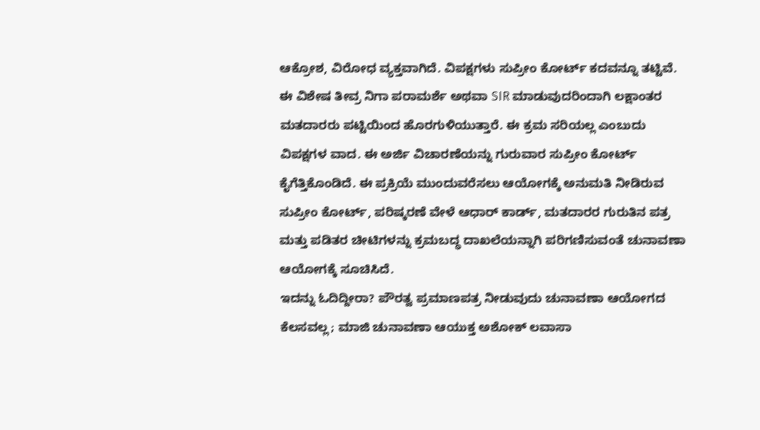ಆಕ್ರೋಶ, ವಿರೋಧ ವ್ಯಕ್ತವಾಗಿದೆ. ವಿಪಕ್ಷಗಳು ಸುಪ್ರೀಂ ಕೋರ್ಟ್ ಕದವನ್ನೂ ತಟ್ಟಿವೆ.
ಈ ವಿಶೇಷ ತೀವ್ರ ನಿಗಾ ಪರಾಮರ್ಶೆ ಅಥವಾ SIR ಮಾಡುವುದರಿಂದಾಗಿ ಲಕ್ಷಾಂತರ ಮತದಾರರು ಪಟ್ಟಿಯಿಂದ ಹೊರಗುಳಿಯುತ್ತಾರೆ. ಈ ಕ್ರಮ ಸರಿಯಲ್ಲ ಎಂಬುದು ವಿಪಕ್ಷಗಳ ವಾದ. ಈ ಅರ್ಜಿ ವಿಚಾರಣೆಯನ್ನು ಗುರುವಾರ ಸುಪ್ರೀಂ ಕೋರ್ಟ್ ಕೈಗೆತ್ತಿಕೊಂಡಿದೆ. ಈ ಪ್ರಕ್ರಿಯೆ ಮುಂದುವರೆಸಲು ಆಯೋಗಕ್ಕೆ ಅನುಮತಿ ನೀಡಿರುವ ಸುಪ್ರೀಂ ಕೋರ್ಟ್, ಪರಿಷ್ಕರಣೆ ವೇಳೆ ಆಧಾರ್ ಕಾರ್ಡ್, ಮತದಾರರ ಗುರುತಿನ ಪತ್ರ ಮತ್ತು ಪಡಿತರ ಚೀಟಿಗಳನ್ನು ಕ್ರಮಬದ್ಧ ದಾಖಲೆಯನ್ನಾಗಿ ಪರಿಗಣಿಸುವಂತೆ ಚುನಾವಣಾ ಆಯೋಗಕ್ಕೆ ಸೂಚಿಸಿದೆ.
ಇದನ್ನು ಓದಿದ್ದೀರಾ? ಪೌರತ್ವ ಪ್ರಮಾಣಪತ್ರ ನೀಡುವುದು ಚುನಾವಣಾ ಆಯೋಗದ ಕೆಲಸವಲ್ಲ; ಮಾಜಿ ಚುನಾವಣಾ ಆಯುಕ್ತ ಅಶೋಕ್ ಲವಾಸಾ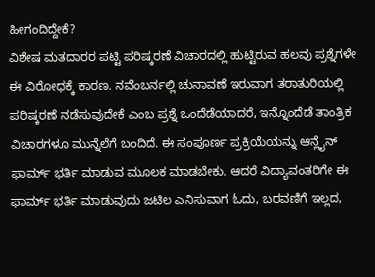ಹೀಗಂದಿದ್ದೇಕೆ?
ವಿಶೇಷ ಮತದಾರರ ಪಟ್ಟಿ ಪರಿಷ್ಕರಣೆ ವಿಚಾರದಲ್ಲಿ ಹುಟ್ಟಿರುವ ಹಲವು ಪ್ರಶ್ನೆಗಳೇ ಈ ವಿರೋಧಕ್ಕೆ ಕಾರಣ. ನವೆಂಬರ್ನಲ್ಲಿ ಚುನಾವಣೆ ಇರುವಾಗ ತರಾತುರಿಯಲ್ಲಿ ಪರಿಷ್ಕರಣೆ ನಡೆಸುವುದೇಕೆ ಎಂಬ ಪ್ರಶ್ನೆ ಒಂದೆಡೆಯಾದರೆ, ಇನ್ನೊಂದೆಡೆ ತಾಂತ್ರಿಕ ವಿಚಾರಗಳೂ ಮುನ್ನೆಲೆಗೆ ಬಂದಿದೆ. ಈ ಸಂಪೂರ್ಣ ಪ್ರಕ್ರಿಯೆಯನ್ನು ಆನ್ಲೈನ್ ಫಾರ್ಮ್ ಭರ್ತಿ ಮಾಡುವ ಮೂಲಕ ಮಾಡಬೇಕು. ಆದರೆ ವಿದ್ಯಾವಂತರಿಗೇ ಈ ಫಾರ್ಮ್ ಭರ್ತಿ ಮಾಡುವುದು ಜಟಿಲ ಎನಿಸುವಾಗ ಓದು, ಬರವಣಿಗೆ ಇಲ್ಲದ,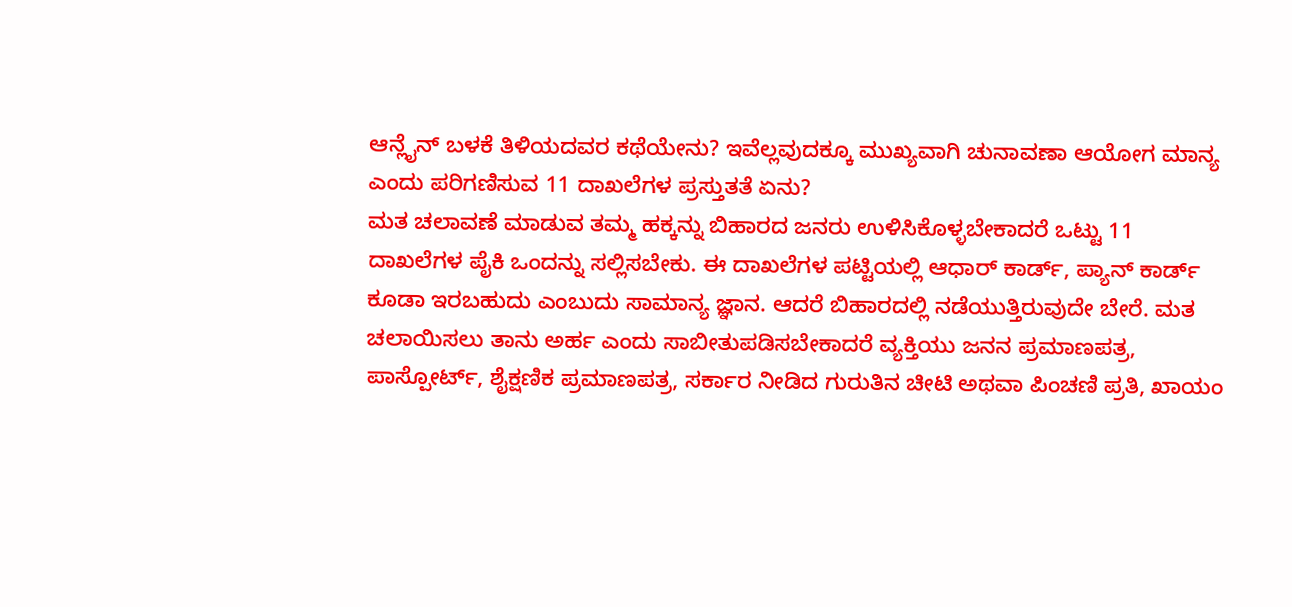ಆನ್ಲೈನ್ ಬಳಕೆ ತಿಳಿಯದವರ ಕಥೆಯೇನು? ಇವೆಲ್ಲವುದಕ್ಕೂ ಮುಖ್ಯವಾಗಿ ಚುನಾವಣಾ ಆಯೋಗ ಮಾನ್ಯ ಎಂದು ಪರಿಗಣಿಸುವ 11 ದಾಖಲೆಗಳ ಪ್ರಸ್ತುತತೆ ಏನು?
ಮತ ಚಲಾವಣೆ ಮಾಡುವ ತಮ್ಮ ಹಕ್ಕನ್ನು ಬಿಹಾರದ ಜನರು ಉಳಿಸಿಕೊಳ್ಳಬೇಕಾದರೆ ಒಟ್ಟು 11 ದಾಖಲೆಗಳ ಪೈಕಿ ಒಂದನ್ನು ಸಲ್ಲಿಸಬೇಕು. ಈ ದಾಖಲೆಗಳ ಪಟ್ಟಿಯಲ್ಲಿ ಆಧಾರ್ ಕಾರ್ಡ್, ಪ್ಯಾನ್ ಕಾರ್ಡ್ ಕೂಡಾ ಇರಬಹುದು ಎಂಬುದು ಸಾಮಾನ್ಯ ಜ್ಞಾನ. ಆದರೆ ಬಿಹಾರದಲ್ಲಿ ನಡೆಯುತ್ತಿರುವುದೇ ಬೇರೆ. ಮತ ಚಲಾಯಿಸಲು ತಾನು ಅರ್ಹ ಎಂದು ಸಾಬೀತುಪಡಿಸಬೇಕಾದರೆ ವ್ಯಕ್ತಿಯು ಜನನ ಪ್ರಮಾಣಪತ್ರ, ಪಾಸ್ಪೋರ್ಟ್, ಶೈಕ್ಷಣಿಕ ಪ್ರಮಾಣಪತ್ರ, ಸರ್ಕಾರ ನೀಡಿದ ಗುರುತಿನ ಚೀಟಿ ಅಥವಾ ಪಿಂಚಣಿ ಪ್ರತಿ, ಖಾಯಂ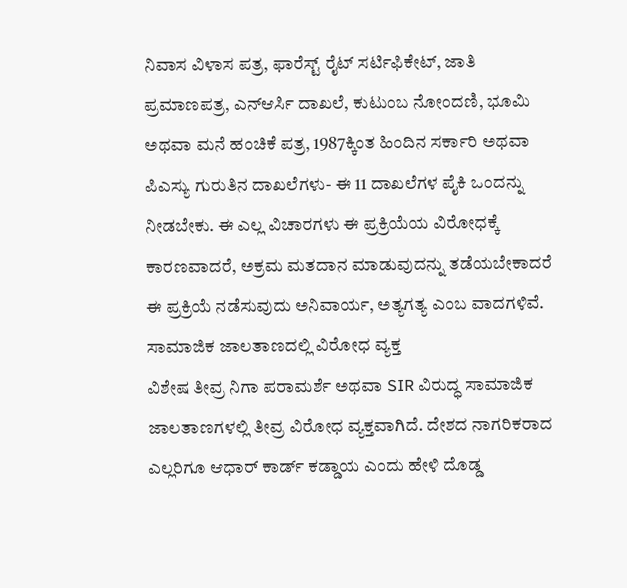ನಿವಾಸ ವಿಳಾಸ ಪತ್ರ, ಫಾರೆಸ್ಟ್ ರೈಟ್ ಸರ್ಟಿಫಿಕೇಟ್, ಜಾತಿ ಪ್ರಮಾಣಪತ್ರ, ಎನ್ಆರ್ಸಿ ದಾಖಲೆ, ಕುಟುಂಬ ನೋಂದಣಿ, ಭೂಮಿ ಅಥವಾ ಮನೆ ಹಂಚಿಕೆ ಪತ್ರ, 1987ಕ್ಕಿಂತ ಹಿಂದಿನ ಸರ್ಕಾರಿ ಅಥವಾ ಪಿಎಸ್ಯು ಗುರುತಿನ ದಾಖಲೆಗಳು- ಈ 11 ದಾಖಲೆಗಳ ಪೈಕಿ ಒಂದನ್ನು ನೀಡಬೇಕು. ಈ ಎಲ್ಲ ವಿಚಾರಗಳು ಈ ಪ್ರಕ್ರಿಯೆಯ ವಿರೋಧಕ್ಕೆ ಕಾರಣವಾದರೆ, ಅಕ್ರಮ ಮತದಾನ ಮಾಡುವುದನ್ನು ತಡೆಯಬೇಕಾದರೆ ಈ ಪ್ರಕ್ರಿಯೆ ನಡೆಸುವುದು ಅನಿವಾರ್ಯ, ಅತ್ಯಗತ್ಯ ಎಂಬ ವಾದಗಳಿವೆ.
ಸಾಮಾಜಿಕ ಜಾಲತಾಣದಲ್ಲಿ ವಿರೋಧ ವ್ಯಕ್ತ
ವಿಶೇಷ ತೀವ್ರ ನಿಗಾ ಪರಾಮರ್ಶೆ ಅಥವಾ SIR ವಿರುದ್ಧ ಸಾಮಾಜಿಕ ಜಾಲತಾಣಗಳಲ್ಲಿ ತೀವ್ರ ವಿರೋಧ ವ್ಯಕ್ತವಾಗಿದೆ. ದೇಶದ ನಾಗರಿಕರಾದ ಎಲ್ಲರಿಗೂ ಆಧಾರ್ ಕಾರ್ಡ್ ಕಡ್ಡಾಯ ಎಂದು ಹೇಳಿ ದೊಡ್ಡ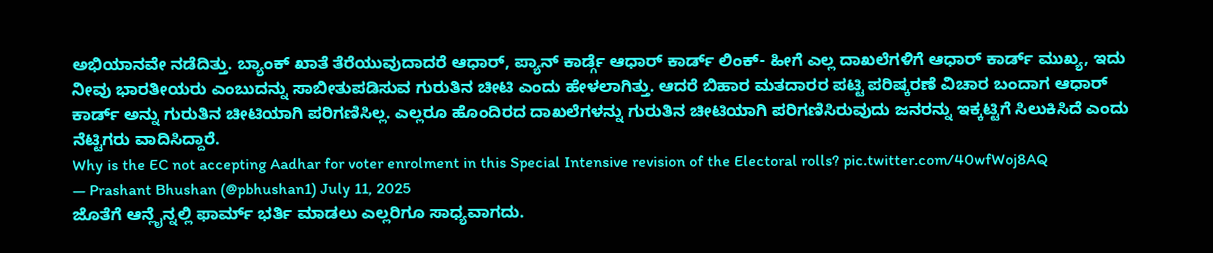ಅಭಿಯಾನವೇ ನಡೆದಿತ್ತು. ಬ್ಯಾಂಕ್ ಖಾತೆ ತೆರೆಯುವುದಾದರೆ ಆಧಾರ್, ಪ್ಯಾನ್ ಕಾರ್ಡ್ಗೆ ಆಧಾರ್ ಕಾರ್ಡ್ ಲಿಂಕ್- ಹೀಗೆ ಎಲ್ಲ ದಾಖಲೆಗಳಿಗೆ ಆಧಾರ್ ಕಾರ್ಡ್ ಮುಖ್ಯ, ಇದು ನೀವು ಭಾರತೀಯರು ಎಂಬುದನ್ನು ಸಾಬೀತುಪಡಿಸುವ ಗುರುತಿನ ಚೀಟಿ ಎಂದು ಹೇಳಲಾಗಿತ್ತು. ಆದರೆ ಬಿಹಾರ ಮತದಾರರ ಪಟ್ಟಿ ಪರಿಷ್ಕರಣೆ ವಿಚಾರ ಬಂದಾಗ ಆಧಾರ್ ಕಾರ್ಡ್ ಅನ್ನು ಗುರುತಿನ ಚೀಟಿಯಾಗಿ ಪರಿಗಣಿಸಿಲ್ಲ. ಎಲ್ಲರೂ ಹೊಂದಿರದ ದಾಖಲೆಗಳನ್ನು ಗುರುತಿನ ಚೀಟಿಯಾಗಿ ಪರಿಗಣಿಸಿರುವುದು ಜನರನ್ನು ಇಕ್ಕಟ್ಟಿಗೆ ಸಿಲುಕಿಸಿದೆ ಎಂದು ನೆಟ್ಟಿಗರು ವಾದಿಸಿದ್ದಾರೆ.
Why is the EC not accepting Aadhar for voter enrolment in this Special Intensive revision of the Electoral rolls? pic.twitter.com/40wfWoj8AQ
— Prashant Bhushan (@pbhushan1) July 11, 2025
ಜೊತೆಗೆ ಆನ್ಲೈನ್ನಲ್ಲಿ ಫಾರ್ಮ್ ಭರ್ತಿ ಮಾಡಲು ಎಲ್ಲರಿಗೂ ಸಾಧ್ಯವಾಗದು.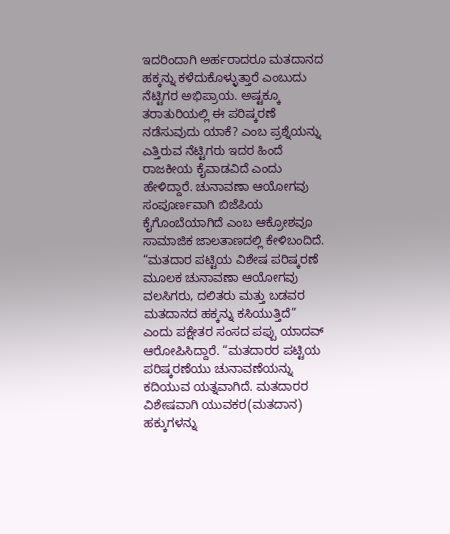ಇದರಿಂದಾಗಿ ಅರ್ಹರಾದರೂ ಮತದಾನದ ಹಕ್ಕನ್ನು ಕಳೆದುಕೊಳ್ಳುತ್ತಾರೆ ಎಂಬುದು ನೆಟ್ಟಿಗರ ಅಭಿಪ್ರಾಯ. ಅಷ್ಟಕ್ಕೂ ತರಾತುರಿಯಲ್ಲಿ ಈ ಪರಿಷ್ಕರಣೆ ನಡೆಸುವುದು ಯಾಕೆ? ಎಂಬ ಪ್ರಶ್ನೆಯನ್ನು ಎತ್ತಿರುವ ನೆಟ್ಟಿಗರು ಇದರ ಹಿಂದೆ ರಾಜಕೀಯ ಕೈವಾಡವಿದೆ ಎಂದು ಹೇಳಿದ್ದಾರೆ. ಚುನಾವಣಾ ಆಯೋಗವು ಸಂಪೂರ್ಣವಾಗಿ ಬಿಜೆಪಿಯ ಕೈಗೊಂಬೆಯಾಗಿದೆ ಎಂಬ ಆಕ್ರೋಶವೂ ಸಾಮಾಜಿಕ ಜಾಲತಾಣದಲ್ಲಿ ಕೇಳಿಬಂದಿದೆ.
“ಮತದಾರ ಪಟ್ಟಿಯ ವಿಶೇಷ ಪರಿಷ್ಕರಣೆ ಮೂಲಕ ಚುನಾವಣಾ ಆಯೋಗವು ವಲಸಿಗರು, ದಲಿತರು ಮತ್ತು ಬಡವರ ಮತದಾನದ ಹಕ್ಕನ್ನು ಕಸಿಯುತ್ತಿದೆ” ಎಂದು ಪಕ್ಷೇತರ ಸಂಸದ ಪಪ್ಪು ಯಾದವ್ ಆರೋಪಿಸಿದ್ದಾರೆ. “ಮತದಾರರ ಪಟ್ಟಿಯ ಪರಿಷ್ಕರಣೆಯು ಚುನಾವಣೆಯನ್ನು ಕದಿಯುವ ಯತ್ನವಾಗಿದೆ. ಮತದಾರರ ವಿಶೇಷವಾಗಿ ಯುವಕರ(ಮತದಾನ) ಹಕ್ಕುಗಳನ್ನು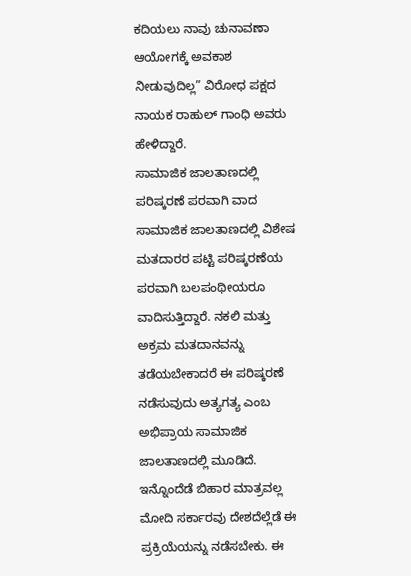ಕದಿಯಲು ನಾವು ಚುನಾವಣಾ ಆಯೋಗಕ್ಕೆ ಅವಕಾಶ ನೀಡುವುದಿಲ್ಲ” ವಿರೋಧ ಪಕ್ಷದ ನಾಯಕ ರಾಹುಲ್ ಗಾಂಧಿ ಅವರು ಹೇಳಿದ್ದಾರೆ.
ಸಾಮಾಜಿಕ ಜಾಲತಾಣದಲ್ಲಿ ಪರಿಷ್ಕರಣೆ ಪರವಾಗಿ ವಾದ
ಸಾಮಾಜಿಕ ಜಾಲತಾಣದಲ್ಲಿ ವಿಶೇಷ ಮತದಾರರ ಪಟ್ಟಿ ಪರಿಷ್ಕರಣೆಯ ಪರವಾಗಿ ಬಲಪಂಥೀಯರೂ ವಾದಿಸುತ್ತಿದ್ದಾರೆ. ನಕಲಿ ಮತ್ತು ಅಕ್ರಮ ಮತದಾನವನ್ನು ತಡೆಯಬೇಕಾದರೆ ಈ ಪರಿಷ್ಕರಣೆ ನಡೆಸುವುದು ಅತ್ಯಗತ್ಯ ಎಂಬ ಅಭಿಪ್ರಾಯ ಸಾಮಾಜಿಕ ಜಾಲತಾಣದಲ್ಲಿ ಮೂಡಿದೆ. ಇನ್ನೊಂದೆಡೆ ಬಿಹಾರ ಮಾತ್ರವಲ್ಲ ಮೋದಿ ಸರ್ಕಾರವು ದೇಶದೆಲ್ಲೆಡೆ ಈ ಪ್ರಕ್ರಿಯೆಯನ್ನು ನಡೆಸಬೇಕು. ಈ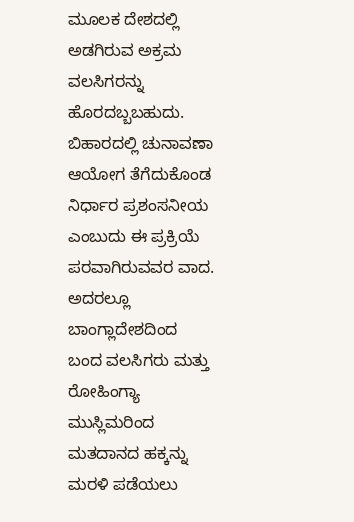ಮೂಲಕ ದೇಶದಲ್ಲಿ ಅಡಗಿರುವ ಅಕ್ರಮ ವಲಸಿಗರನ್ನು ಹೊರದಬ್ಬಬಹುದು. ಬಿಹಾರದಲ್ಲಿ ಚುನಾವಣಾ ಆಯೋಗ ತೆಗೆದುಕೊಂಡ ನಿರ್ಧಾರ ಪ್ರಶಂಸನೀಯ ಎಂಬುದು ಈ ಪ್ರಕ್ರಿಯೆ ಪರವಾಗಿರುವವರ ವಾದ. ಅದರಲ್ಲೂ ಬಾಂಗ್ಲಾದೇಶದಿಂದ ಬಂದ ವಲಸಿಗರು ಮತ್ತು ರೋಹಿಂಗ್ಯಾ ಮುಸ್ಲಿಮರಿಂದ ಮತದಾನದ ಹಕ್ಕನ್ನು ಮರಳಿ ಪಡೆಯಲು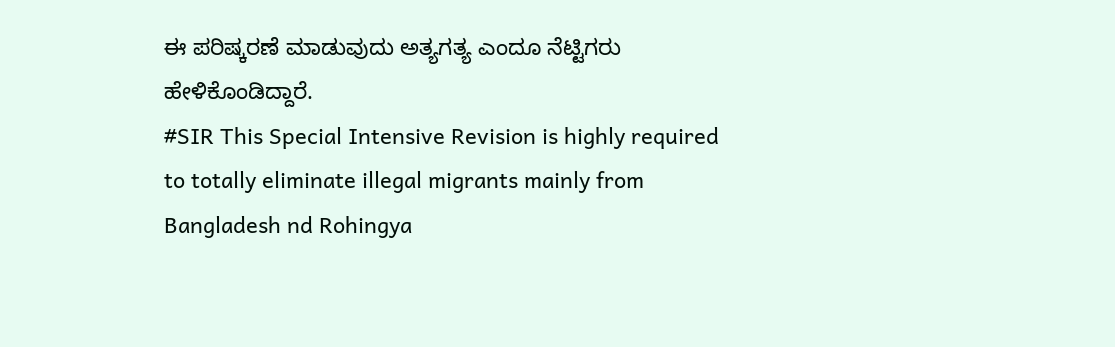ಈ ಪರಿಷ್ಕರಣೆ ಮಾಡುವುದು ಅತ್ಯಗತ್ಯ ಎಂದೂ ನೆಟ್ಟಿಗರು ಹೇಳಿಕೊಂಡಿದ್ದಾರೆ.
#SIR This Special Intensive Revision is highly required to totally eliminate illegal migrants mainly from Bangladesh nd Rohingya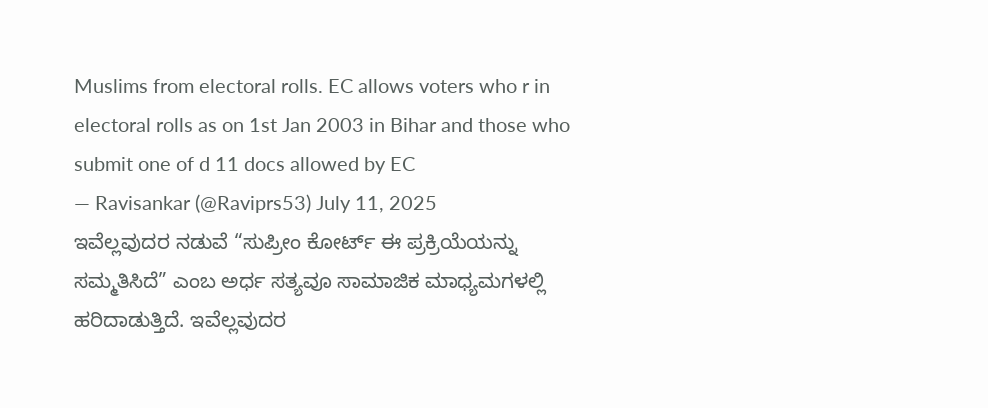Muslims from electoral rolls. EC allows voters who r in electoral rolls as on 1st Jan 2003 in Bihar and those who submit one of d 11 docs allowed by EC
— Ravisankar (@Raviprs53) July 11, 2025
ಇವೆಲ್ಲವುದರ ನಡುವೆ “ಸುಪ್ರೀಂ ಕೋರ್ಟ್ ಈ ಪ್ರಕ್ರಿಯೆಯನ್ನು ಸಮ್ಮತಿಸಿದೆ” ಎಂಬ ಅರ್ಧ ಸತ್ಯವೂ ಸಾಮಾಜಿಕ ಮಾಧ್ಯಮಗಳಲ್ಲಿ ಹರಿದಾಡುತ್ತಿದೆ. ಇವೆಲ್ಲವುದರ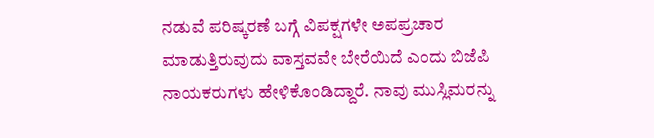ನಡುವೆ ಪರಿಷ್ಕರಣೆ ಬಗ್ಗೆ ವಿಪಕ್ಷಗಳೇ ಅಪಪ್ರಚಾರ ಮಾಡುತ್ತಿರುವುದು ವಾಸ್ತವವೇ ಬೇರೆಯಿದೆ ಎಂದು ಬಿಜೆಪಿ ನಾಯಕರುಗಳು ಹೇಳಿಕೊಂಡಿದ್ದಾರೆ. ನಾವು ಮುಸ್ಲಿಮರನ್ನು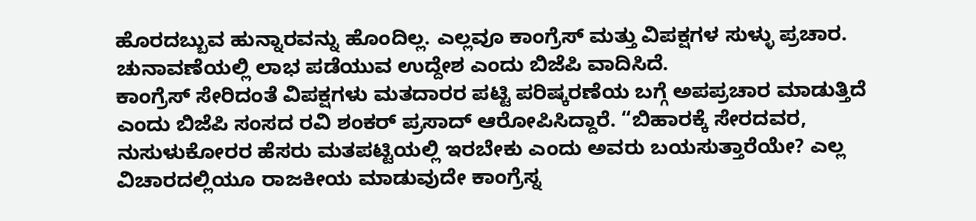ಹೊರದಬ್ಬುವ ಹುನ್ನಾರವನ್ನು ಹೊಂದಿಲ್ಲ. ಎಲ್ಲವೂ ಕಾಂಗ್ರೆಸ್ ಮತ್ತು ವಿಪಕ್ಷಗಳ ಸುಳ್ಳು ಪ್ರಚಾರ. ಚುನಾವಣೆಯಲ್ಲಿ ಲಾಭ ಪಡೆಯುವ ಉದ್ದೇಶ ಎಂದು ಬಿಜೆಪಿ ವಾದಿಸಿದೆ.
ಕಾಂಗ್ರೆಸ್ ಸೇರಿದಂತೆ ವಿಪಕ್ಷಗಳು ಮತದಾರರ ಪಟ್ಟಿ ಪರಿಷ್ಕರಣೆಯ ಬಗ್ಗೆ ಅಪಪ್ರಚಾರ ಮಾಡುತ್ತಿದೆ ಎಂದು ಬಿಜೆಪಿ ಸಂಸದ ರವಿ ಶಂಕರ್ ಪ್ರಸಾದ್ ಆರೋಪಿಸಿದ್ದಾರೆ. “ಬಿಹಾರಕ್ಕೆ ಸೇರದವರ, ನುಸುಳುಕೋರರ ಹೆಸರು ಮತಪಟ್ಟಿಯಲ್ಲಿ ಇರಬೇಕು ಎಂದು ಅವರು ಬಯಸುತ್ತಾರೆಯೇ? ಎಲ್ಲ ವಿಚಾರದಲ್ಲಿಯೂ ರಾಜಕೀಯ ಮಾಡುವುದೇ ಕಾಂಗ್ರೆಸ್ನ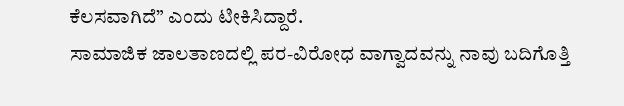ಕೆಲಸವಾಗಿದೆ” ಎಂದು ಟೀಕಿಸಿದ್ದಾರೆ.
ಸಾಮಾಜಿಕ ಜಾಲತಾಣದಲ್ಲಿ ಪರ-ವಿರೋಧ ವಾಗ್ವಾದವನ್ನು ನಾವು ಬದಿಗೊತ್ತಿ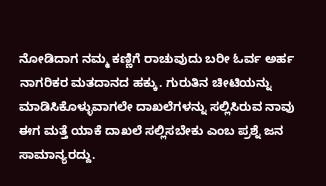ನೋಡಿದಾಗ ನಮ್ಮ ಕಣ್ಣಿಗೆ ರಾಚುವುದು ಬರೀ ಓರ್ವ ಅರ್ಹ ನಾಗರಿಕರ ಮತದಾನದ ಹಕ್ಕು. ಗುರುತಿನ ಚೀಟಿಯನ್ನು ಮಾಡಿಸಿಕೊಳ್ಳುವಾಗಲೇ ದಾಖಲೆಗಳನ್ನು ಸಲ್ಲಿಸಿರುವ ನಾವು ಈಗ ಮತ್ತೆ ಯಾಕೆ ದಾಖಲೆ ಸಲ್ಲಿಸಬೇಕು ಎಂಬ ಪ್ರಶ್ನೆ ಜನ ಸಾಮಾನ್ಯರದ್ದು.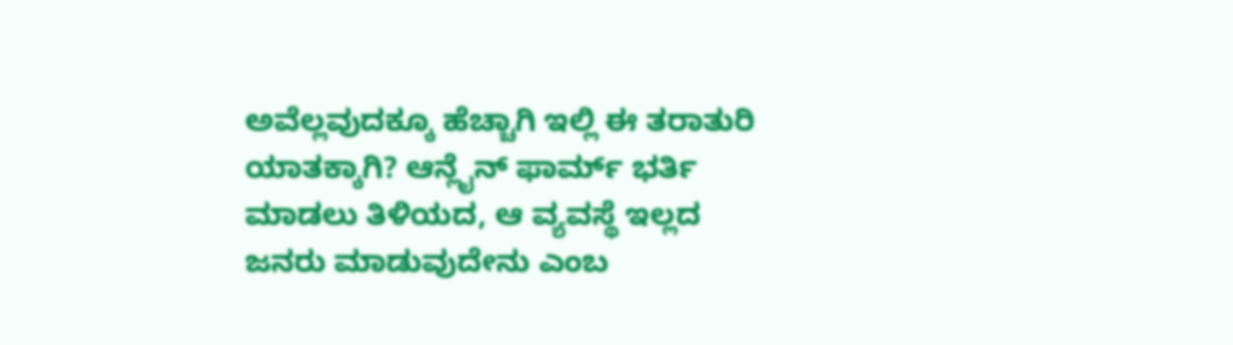ಅವೆಲ್ಲವುದಕ್ಕೂ ಹೆಚ್ಚಾಗಿ ಇಲ್ಲಿ ಈ ತರಾತುರಿ ಯಾತಕ್ಕಾಗಿ? ಆನ್ಲೈನ್ ಫಾರ್ಮ್ ಭರ್ತಿ ಮಾಡಲು ತಿಳಿಯದ, ಆ ವ್ಯವಸ್ಥೆ ಇಲ್ಲದ ಜನರು ಮಾಡುವುದೇನು ಎಂಬ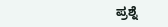ಪ್ರಶ್ನೆ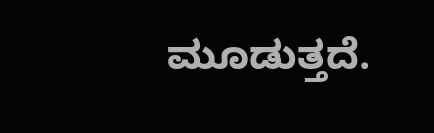ಮೂಡುತ್ತದೆ.